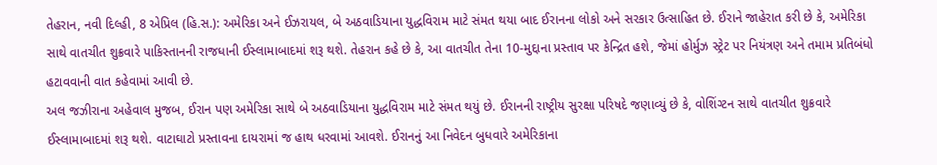તેહરાન, નવી દિલ્હી, 8 એપ્રિલ (હિ.સ.): અમેરિકા અને ઈઝરાયલ, બે અઠવાડિયાના યુદ્ધવિરામ માટે સંમત થયા બાદ ઈરાનના લોકો અને સરકાર ઉત્સાહિત છે. ઈરાને જાહેરાત કરી છે કે, અમેરિકા સાથે વાતચીત શુક્રવારે પાકિસ્તાનની રાજધાની ઈસ્લામાબાદમાં શરૂ થશે. તેહરાન કહે છે કે, આ વાતચીત તેના 10-મુદ્દાના પ્રસ્તાવ પર કેન્દ્રિત હશે, જેમાં હોર્મુઝ સ્ટ્રેટ પર નિયંત્રણ અને તમામ પ્રતિબંધો હટાવવાની વાત કહેવામાં આવી છે.
અલ જઝીરાના અહેવાલ મુજબ, ઈરાન પણ અમેરિકા સાથે બે અઠવાડિયાના યુદ્ધવિરામ માટે સંમત થયું છે. ઈરાનની રાષ્ટ્રીય સુરક્ષા પરિષદે જણાવ્યું છે કે, વોશિંગ્ટન સાથે વાતચીત શુક્રવારે ઈસ્લામાબાદમાં શરૂ થશે. વાટાઘાટો પ્રસ્તાવના દાયરામાં જ હાથ ધરવામાં આવશે. ઈરાનનું આ નિવેદન બુધવારે અમેરિકાના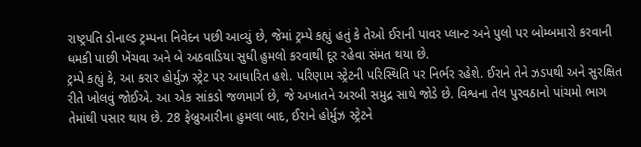રાષ્ટ્રપતિ ડોનાલ્ડ ટ્રમ્પના નિવેદન પછી આવ્યું છે, જેમાં ટ્રમ્પે કહ્યું હતું કે તેઓ ઈરાની પાવર પ્લાન્ટ અને પુલો પર બોમ્બમારો કરવાની ધમકી પાછી ખેંચવા અને બે અઠવાડિયા સુધી હુમલો કરવાથી દૂર રહેવા સંમત થયા છે.
ટ્રમ્પે કહ્યું કે, આ કરાર હોર્મુઝ સ્ટ્રેટ પર આધારિત હશે. પરિણામ સ્ટ્રેટની પરિસ્થિતિ પર નિર્ભર રહેશે. ઈરાને તેને ઝડપથી અને સુરક્ષિત રીતે ખોલવું જોઈએ. આ એક સાંકડો જળમાર્ગ છે, જે અખાતને અરબી સમુદ્ર સાથે જોડે છે. વિશ્વના તેલ પુરવઠાનો પાંચમો ભાગ તેમાંથી પસાર થાય છે. 28 ફેબ્રુઆરીના હુમલા બાદ, ઈરાને હોર્મુઝ સ્ટ્રેટને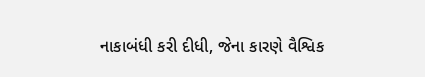નાકાબંધી કરી દીધી, જેના કારણે વૈશ્વિક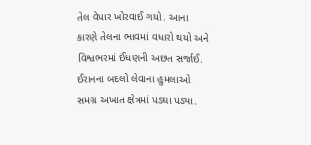તેલ વેપાર ખોરવાઈ ગયો. આના કારણે તેલના ભાવમાં વધારો થયો અને વિશ્વભરમાં ઈંધણની અછત સર્જાઈ. ઈરાનના બદલો લેવાના હુમલાઓ સમગ્ર અખાત ક્ષેત્રમાં પડઘા પડ્યા.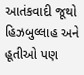આતંકવાદી જૂથો હિઝબુલ્લાહ અને હૂતીઓ પણ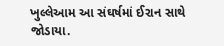ખુલ્લેઆમ આ સંઘર્ષમાં ઈરાન સાથે જોડાયા.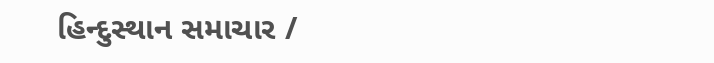હિન્દુસ્થાન સમાચાર /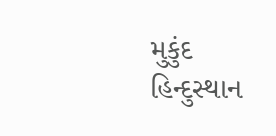મુકુંદ
હિન્દુસ્થાન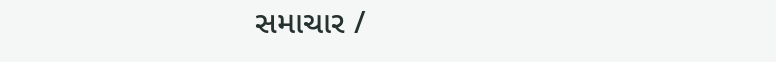સમાચાર /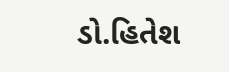ડો.હિતેશ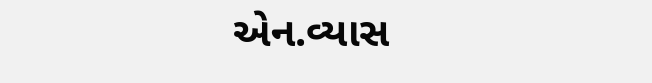એન.વ્યાસ